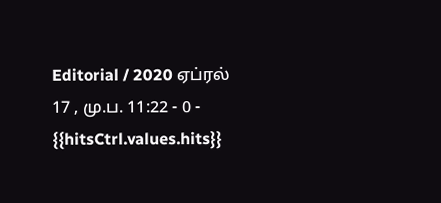Editorial / 2020 ஏப்ரல் 17 , மு.ப. 11:22 - 0 - {{hitsCtrl.values.hits}}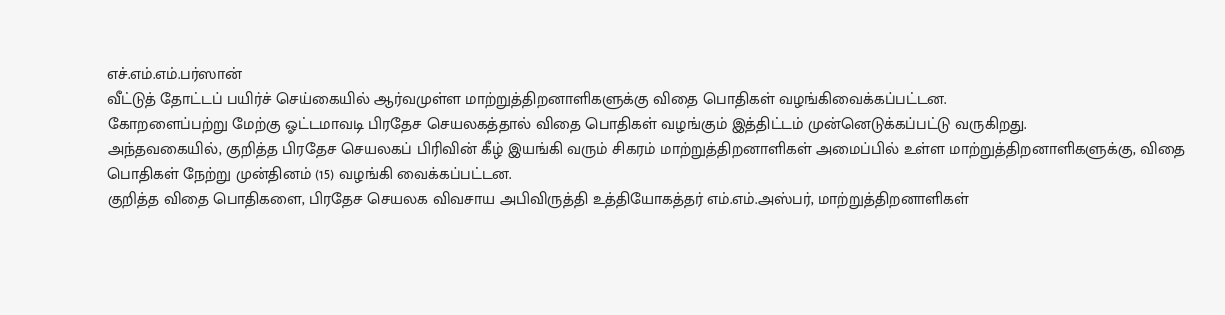எச்.எம்.எம்.பர்ஸான்
வீட்டுத் தோட்டப் பயிர்ச் செய்கையில் ஆர்வமுள்ள மாற்றுத்திறனாளிகளுக்கு விதை பொதிகள் வழங்கிவைக்கப்பட்டன.
கோறளைப்பற்று மேற்கு ஓட்டமாவடி பிரதேச செயலகத்தால் விதை பொதிகள் வழங்கும் இத்திட்டம் முன்னெடுக்கப்பட்டு வருகிறது.
அந்தவகையில், குறித்த பிரதேச செயலகப் பிரிவின் கீழ் இயங்கி வரும் சிகரம் மாற்றுத்திறனாளிகள் அமைப்பில் உள்ள மாற்றுத்திறனாளிகளுக்கு, விதை பொதிகள் நேற்று முன்தினம் (15) வழங்கி வைக்கப்பட்டன.
குறித்த விதை பொதிகளை, பிரதேச செயலக விவசாய அபிவிருத்தி உத்தியோகத்தர் எம்.எம்.அஸ்பர், மாற்றுத்திறனாளிகள்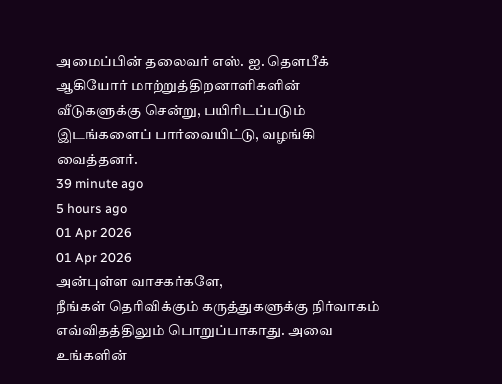அமைப்பின் தலைவர் எஸ். ஐ. தெளபீக் ஆகியோர் மாற்றுத்திறனாளிகளின் வீடுகளுக்கு சென்று, பயிரிடப்படும் இடங்களைப் பார்வையிட்டு, வழங்கி வைத்தனர்.
39 minute ago
5 hours ago
01 Apr 2026
01 Apr 2026
அன்புள்ள வாசகர்களே,
நீங்கள் தெரிவிக்கும் கருத்துகளுக்கு நிர்வாகம் எவ்விதத்திலும் பொறுப்பாகாது. அவை உங்களின்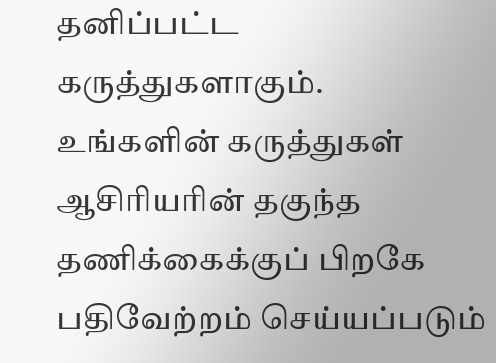தனிப்பட்ட கருத்துகளாகும். உங்களின் கருத்துகள் ஆசிரியரின் தகுந்த தணிக்கைக்குப் பிறகே பதிவேற்றம் செய்யப்படும்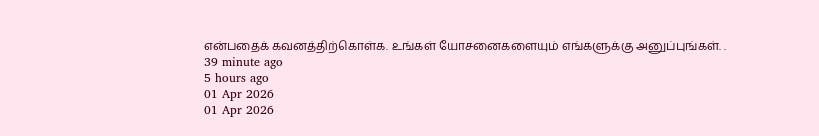என்பதைக் கவனத்திற்கொள்க. உங்கள் யோசனைகளையும் எங்களுக்கு அனுப்புங்கள். .
39 minute ago
5 hours ago
01 Apr 2026
01 Apr 2026